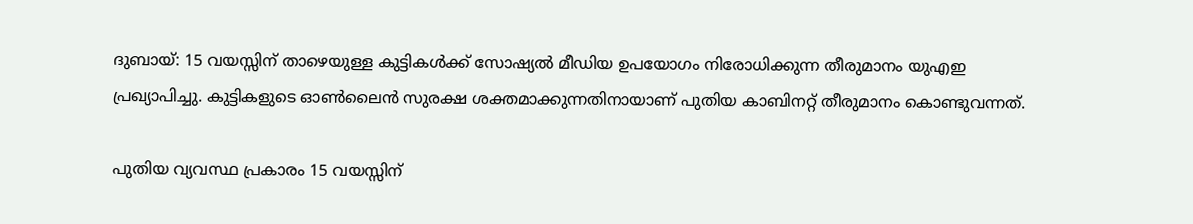ദുബായ്: 15 വയസ്സിന് താഴെയുള്ള കുട്ടികൾക്ക് സോഷ്യൽ മീഡിയ ഉപയോഗം നിരോധിക്കുന്ന തീരുമാനം യുഎഇ പ്രഖ്യാപിച്ചു. കുട്ടികളുടെ ഓൺലൈൻ സുരക്ഷ ശക്തമാക്കുന്നതിനായാണ് പുതിയ കാബിനറ്റ് തീരുമാനം കൊണ്ടുവന്നത്.

പുതിയ വ്യവസ്ഥ പ്രകാരം 15 വയസ്സിന്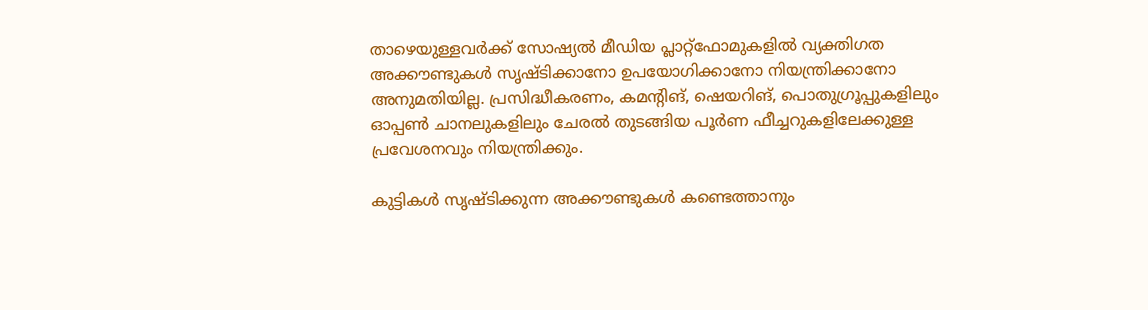താഴെയുള്ളവർക്ക് സോഷ്യൽ മീഡിയ പ്ലാറ്റ്‌ഫോമുകളിൽ വ്യക്തിഗത അക്കൗണ്ടുകൾ സൃഷ്ടിക്കാനോ ഉപയോഗിക്കാനോ നിയന്ത്രിക്കാനോ അനുമതിയില്ല. പ്രസിദ്ധീകരണം, കമന്റിങ്, ഷെയറിങ്, പൊതുഗ്രൂപ്പുകളിലും ഓപ്പൺ ചാനലുകളിലും ചേരൽ തുടങ്ങിയ പൂർണ ഫീച്ചറുകളിലേക്കുള്ള പ്രവേശനവും നിയന്ത്രിക്കും.

കുട്ടികൾ സൃഷ്ടിക്കുന്ന അക്കൗണ്ടുകൾ കണ്ടെത്താനും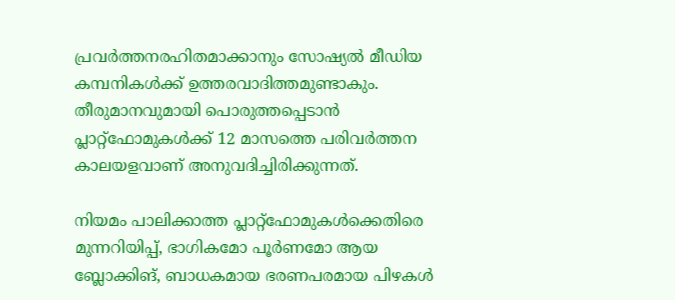പ്രവർത്തനരഹിതമാക്കാനും സോഷ്യൽ മീഡിയ കമ്പനികൾക്ക് ഉത്തരവാദിത്തമുണ്ടാകും. തീരുമാനവുമായി പൊരുത്തപ്പെടാൻ പ്ലാറ്റ്‌ഫോമുകൾക്ക് 12 മാസത്തെ പരിവർത്തന കാലയളവാണ് അനുവദിച്ചിരിക്കുന്നത്.

നിയമം പാലിക്കാത്ത പ്ലാറ്റ്‌ഫോമുകൾക്കെതിരെ മുന്നറിയിപ്പ്, ഭാഗികമോ പൂർണമോ ആയ ബ്ലോക്കിങ്, ബാധകമായ ഭരണപരമായ പിഴകൾ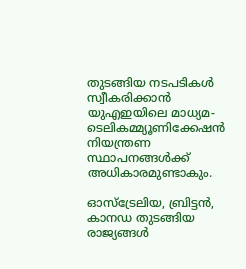തുടങ്ങിയ നടപടികൾ സ്വീകരിക്കാൻ യുഎഇയിലെ മാധ്യമ-ടെലികമ്മ്യൂണിക്കേഷൻ നിയന്ത്രണ സ്ഥാപനങ്ങൾക്ക് അധികാരമുണ്ടാകും.

ഓസ്‌ട്രേലിയ, ബ്രിട്ടൻ, കാനഡ തുടങ്ങിയ രാജ്യങ്ങൾ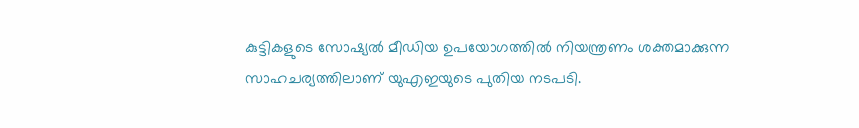കുട്ടികളുടെ സോഷ്യൽ മീഡിയ ഉപയോഗത്തിൽ നിയന്ത്രണം ശക്തമാക്കുന്ന സാഹചര്യത്തിലാണ് യുഎഇയുടെ പുതിയ നടപടി.